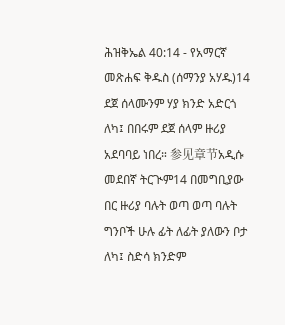ሕዝቅኤል 40:14 - የአማርኛ መጽሐፍ ቅዱስ (ሰማንያ አሃዱ)14 ደጀ ሰላሙንም ሃያ ክንድ አድርጎ ለካ፤ በበሩም ደጀ ሰላም ዙሪያ አደባባይ ነበረ። 参见章节አዲሱ መደበኛ ትርጒም14 በመግቢያው በር ዙሪያ ባሉት ወጣ ወጣ ባሉት ግንቦች ሁሉ ፊት ለፊት ያለውን ቦታ ለካ፤ ስድሳ ክንድም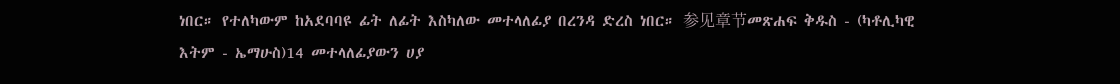ነበር። የተለካውም ከአደባባዩ ፊት ለፊት እስካለው መተላለፊያ በረንዳ ድረስ ነበር። 参见章节መጽሐፍ ቅዱስ - (ካቶሊካዊ እትም - ኤማሁስ)14 መተላለፊያውን ሀያ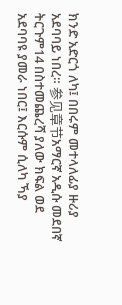ክንድ አድርጎ ለካ፤ በበሩም መተላለፊያ ዙሪያ አደባባይ ነበረ። 参见章节አማርኛ አዲሱ መደበኛ ትርጉም14 በስተመጨረሻ ያለው ክፍል ወደ አደባባዩ ያመራ ነበር፤ እርሱም ሲለካ ኻያ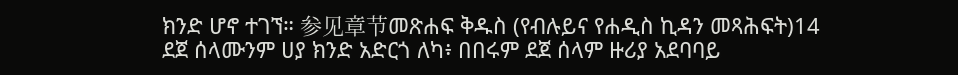ክንድ ሆኖ ተገኘ። 参见章节መጽሐፍ ቅዱስ (የብሉይና የሐዲስ ኪዳን መጻሕፍት)14 ደጀ ሰላሙንም ሀያ ክንድ አድርጎ ለካ፥ በበሩም ደጀ ሰላም ዙሪያ አደባባይ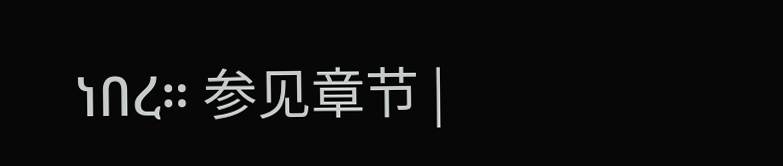ነበረ። 参见章节 |